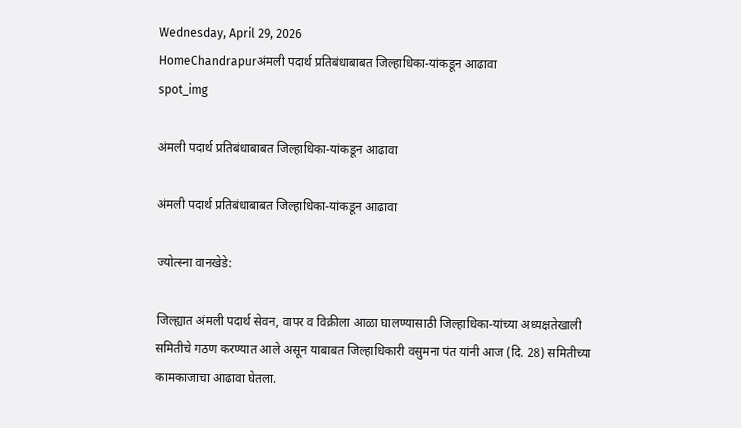Wednesday, April 29, 2026
HomeChandrapurअंमली पदार्थ प्रतिबंधाबाबत जिल्हाधिका-यांकडून आढावा
spot_img

अंमली पदार्थ प्रतिबंधाबाबत जिल्हाधिका-यांकडून आढावा

अंमली पदार्थ प्रतिबंधाबाबत जिल्हाधिका-यांकडून आढावा

ज्योत्स्ना वानखेडे:

जिल्ह्यात अंमली पदार्थ सेवन, वापर व विक्रीला आळा घालण्यासाठी जिल्हाधिका-यांच्या अध्यक्षतेखाली समितीचे गठण करण्यात आले असून याबाबत जिल्हाधिकारी वसुमना पंत यांनी आज (दि. 28) समितीच्या कामकाजाचा आढावा घेतला.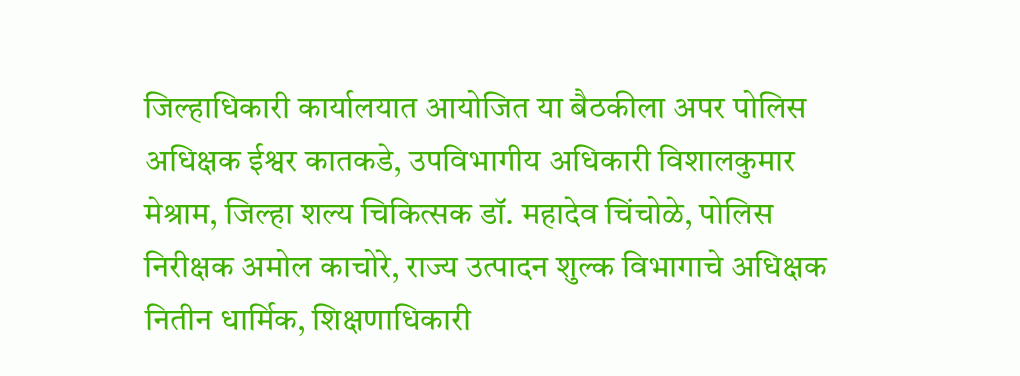जिल्हाधिकारी कार्यालयात आयोजित या बैठकीला अपर पोलिस अधिक्षक ईश्वर कातकडे, उपविभागीय अधिकारी विशालकुमार मेश्राम, जिल्हा शल्य चिकित्सक डॉ. महादेव चिंचोळे, पोलिस निरीक्षक अमोल काचोरे, राज्य उत्पादन शुल्क विभागाचे अधिक्षक नितीन धार्मिक, शिक्षणाधिकारी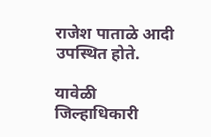राजेश पाताळे आदी उपस्थित होते.

यावेळी जिल्हाधिकारी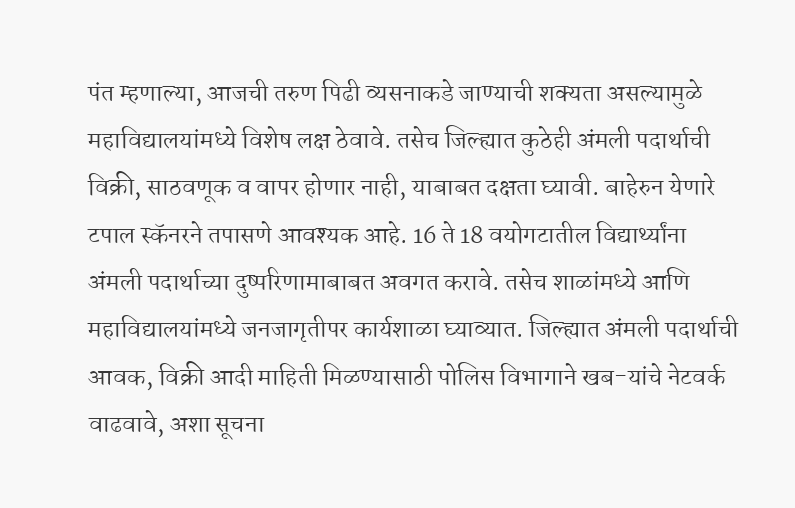पंत म्हणाल्या, आजची तरुण पिढी व्यसनाकडे जाण्याची शक्यता असल्यामुळे महाविद्यालयांमध्ये विशेष लक्ष ठेवावे. तसेच जिल्ह्यात कुठेही अंमली पदार्थाची विक्री, साठवणूक व वापर होणार नाही, याबाबत दक्षता घ्यावी. बाहेरुन येणारे टपाल स्कॅनरने तपासणे आवश्यक आहे. 16 ते 18 वयोगटातील विद्यार्थ्यांना अंमली पदार्थाच्या दुष्परिणामाबाबत अवगत करावे. तसेच शाळांमध्ये आणि महाविद्यालयांमध्ये जनजागृतीपर कार्यशाळा घ्याव्यात. जिल्ह्यात अंमली पदार्थाची आवक, विक्री आदी माहिती मिळण्यासाठी पोलिस विभागाने खब-यांचे नेटवर्क वाढवावे, अशा सूचना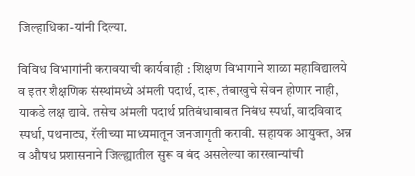जिल्हाधिका-यांनी दिल्या.

विविध विभागांनी करावयाची कार्यवाही : शिक्षण विभागाने शाळा महाविद्यालये व इतर शैक्षणिक संस्थांमध्ये अंमली पदार्थ, दारू, तंबाखुचे सेवन होणार नाही, याकडे लक्ष द्यावे. तसेच अंमली पदार्थ प्रतिबंधाबाबत निबंध स्पर्धा, वादविवाद स्पर्धा, पथनाट्य, रॅलीच्या माध्यमातून जनजागृती करावी. सहायक आयुक्त, अन्न व औषध प्रशासनाने जिल्ह्यातील सुरू व बंद असलेल्या कारखान्यांची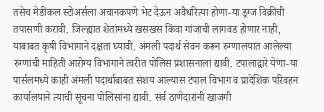तसेच मेडीकल स्टोअर्सला अचानकपणे भेट देऊन अवैधरित्या होणा-या ड्रग्ज विक्रीची तपासणी करावी. जिल्ह्यात शेतांमध्ये खसखस किंवा गांजाची लागवड होणार नाही, याबाबत कृषी विभागाने दक्षता घ्यावी. अंमली पदार्थ सेवन करून रुग्णालयात आलेल्या रुग्णांची माहिती आरोग्य विभागाने त्वरीत पोलिस प्रशासनाला द्यावी. टपालाद्वारे येणा-या पार्सलमध्ये काही अंमली पदार्थाबाबत संशय आल्यास टपाल विभाग व प्रादेशिक परिवहन कार्यालयाने त्याची सूचना पोलिसांना द्यावी. सर्व ठाणेदारांनी खाजगी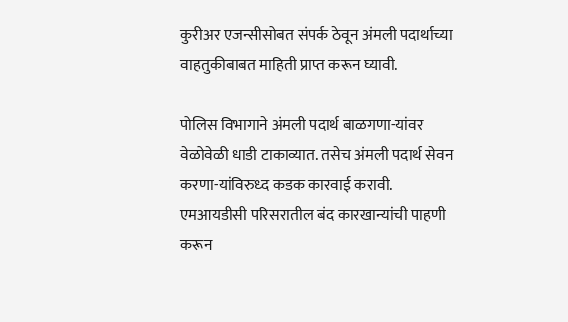कुरीअर एजन्सीसोबत संपर्क ठेवून अंमली पदार्थाच्या वाहतुकीबाबत माहिती प्राप्त करून घ्यावी.

पोलिस विभागाने अंमली पदार्थ बाळगणा-यांवर वेळोवेळी धाडी टाकाव्यात. तसेच अंमली पदार्थ सेवन करणा-यांविरुध्द कडक कारवाई करावी. एमआयडीसी परिसरातील बंद कारखान्यांची पाहणी करून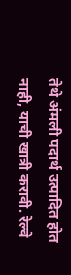तेथे अंमली पदार्थ उत्पादित होत नाही, याची खात्री करावी. रेल्वे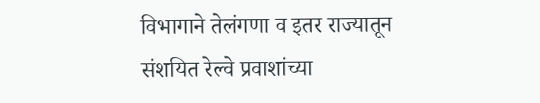विभागाने तेलंगणा व इतर राज्यातून संशयित रेल्वे प्रवाशांच्या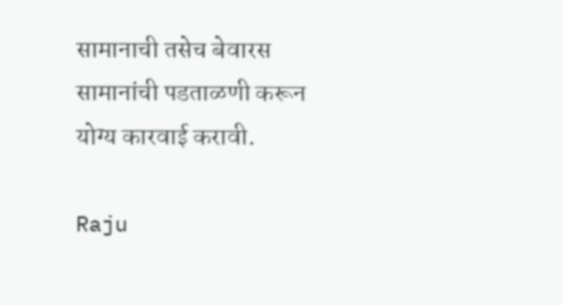सामानाची तसेच बेवारस सामानांची पडताळणी करून योग्य कारवाई करावी.

Raju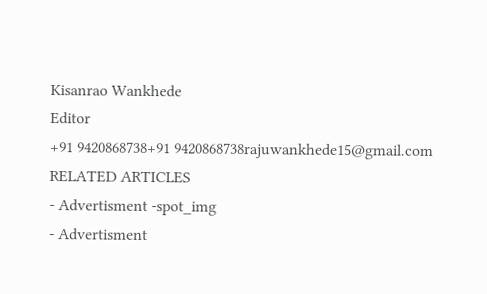Kisanrao Wankhede
Editor
+91 9420868738+91 9420868738rajuwankhede15@gmail.com
RELATED ARTICLES
- Advertisment -spot_img
- Advertisment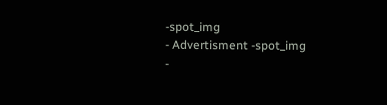-spot_img
- Advertisment -spot_img
-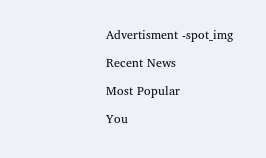Advertisment -spot_img

Recent News

Most Popular

You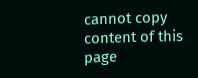cannot copy content of this page